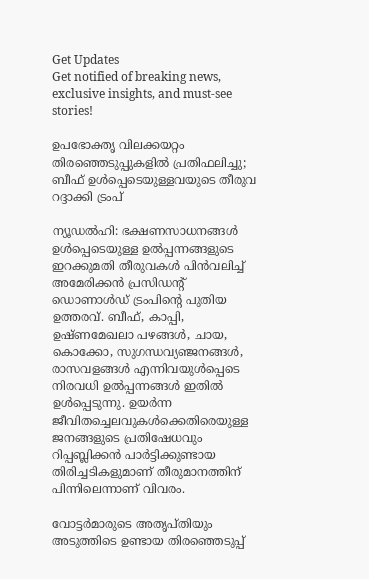Get Updates
Get notified of breaking news, exclusive insights, and must-see stories!

ഉപഭോക്തൃ വിലക്കയറ്റം തിരഞ്ഞെടുപ്പുകളിൽ പ്രതിഫലിച്ചു; ബീഫ് ഉൾപ്പെടെയുള്ളവയുടെ തീരുവ റദ്ദാക്കി ട്രംപ്

ന്യൂഡൽഹി: ഭക്ഷണസാധനങ്ങൾ ഉൾപ്പെടെയുള്ള ഉൽപ്പന്നങ്ങളുടെ ഇറക്കുമതി തീരുവകൾ പിൻവലിച്ച് അമേരിക്കൻ പ്രസിഡന്റ് ഡൊണാൾഡ് ട്രംപിന്റെ പുതിയ ഉത്തരവ്. ബീഫ്, കാപ്പി, ഉഷ്‌ണമേഖലാ പഴങ്ങൾ, ചായ, കൊക്കോ, സുഗന്ധവ്യഞ്ജനങ്ങൾ, രാസവളങ്ങൾ എന്നിവയുൾപ്പെടെ നിരവധി ഉൽപ്പന്നങ്ങൾ ഇതിൽ ഉൾപ്പെടുന്നു. ഉയർന്ന ജീവിതച്ചെലവുകൾക്കെതിരെയുള്ള ജനങ്ങളുടെ പ്രതിഷേധവും റിപ്പബ്ലിക്കൻ പാർട്ടിക്കുണ്ടായ തിരിച്ചടികളുമാണ് തീരുമാനത്തിന് പിന്നിലെന്നാണ് വിവരം.

വോട്ടർമാരുടെ അതൃപ്‌തിയും അടുത്തിടെ ഉണ്ടായ തിരഞ്ഞെടുപ്പ്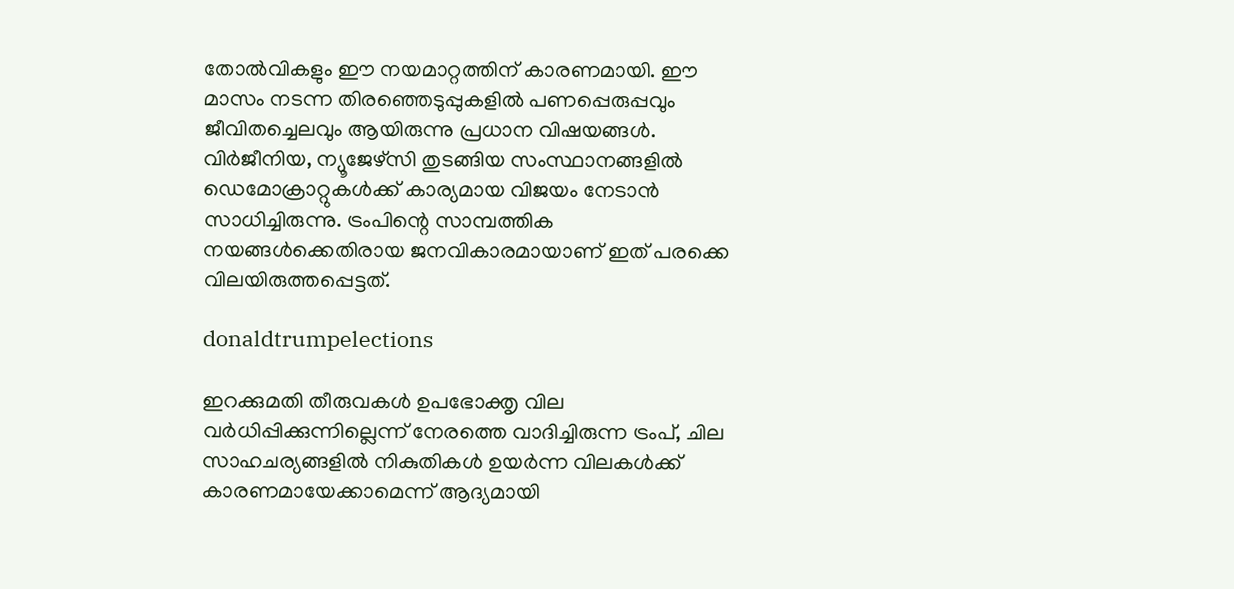തോൽവികളും ഈ നയമാറ്റത്തിന് കാരണമായി. ഈ മാസം നടന്ന തിരഞ്ഞെടുപ്പുകളിൽ പണപ്പെരുപ്പവും ജീവിതച്ചെലവും ആയിരുന്നു പ്രധാന വിഷയങ്ങൾ. വിർജീനിയ, ന്യൂജേഴ്‌സി തുടങ്ങിയ സംസ്ഥാനങ്ങളിൽ ഡെമോക്രാറ്റുകൾക്ക് കാര്യമായ വിജയം നേടാൻ സാധിച്ചിരുന്നു. ട്രംപിന്റെ സാമ്പത്തിക നയങ്ങൾക്കെതിരായ ജനവികാരമായാണ് ഇത് പരക്കെ വിലയിരുത്തപ്പെട്ടത്.

donaldtrumpelections

ഇറക്കുമതി തീരുവകൾ ഉപഭോക്തൃ വില വർധിപ്പിക്കുന്നില്ലെന്ന് നേരത്തെ വാദിച്ചിരുന്ന ട്രംപ്, ചില സാഹചര്യങ്ങളിൽ നികുതികൾ ഉയർന്ന വിലകൾക്ക് കാരണമായേക്കാമെന്ന് ആദ്യമായി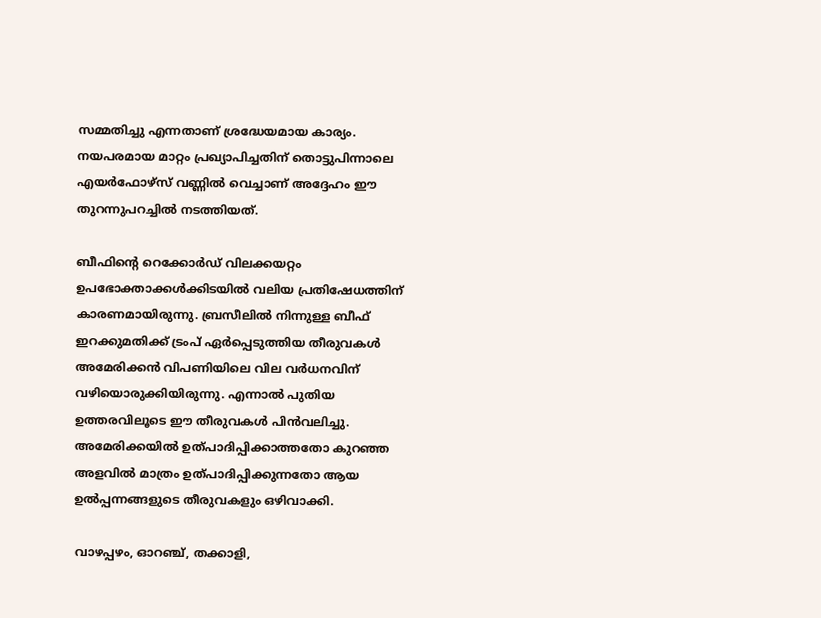സമ്മതിച്ചു എന്നതാണ് ശ്രദ്ധേയമായ കാര്യം. നയപരമായ മാറ്റം പ്രഖ്യാപിച്ചതിന് തൊട്ടുപിന്നാലെ എയർഫോഴ്‌സ് വണ്ണിൽ വെച്ചാണ് അദ്ദേഹം ഈ തുറന്നുപറച്ചിൽ നടത്തിയത്.

ബീഫിന്റെ റെക്കോർഡ് വിലക്കയറ്റം ഉപഭോക്താക്കൾക്കിടയിൽ വലിയ പ്രതിഷേധത്തിന് കാരണമായിരുന്നു. ബ്രസീലിൽ നിന്നുള്ള ബീഫ് ഇറക്കുമതിക്ക് ട്രംപ് ഏർപ്പെടുത്തിയ തീരുവകൾ അമേരിക്കൻ വിപണിയിലെ വില വർധനവിന് വഴിയൊരുക്കിയിരുന്നു. എന്നാൽ പുതിയ ഉത്തരവിലൂടെ ഈ തീരുവകൾ പിൻവലിച്ചു. അമേരിക്കയിൽ ഉത്പാദിപ്പിക്കാത്തതോ കുറഞ്ഞ അളവിൽ മാത്രം ഉത്പാദിപ്പിക്കുന്നതോ ആയ ഉൽപ്പന്നങ്ങളുടെ തീരുവകളും ഒഴിവാക്കി.

വാഴപ്പഴം, ഓറഞ്ച്, തക്കാളി,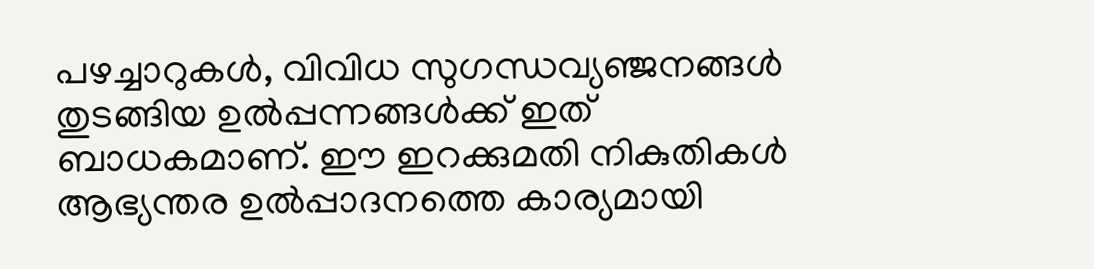പഴച്ചാറുകൾ, വിവിധ സുഗന്ധവ്യഞ്ജനങ്ങൾ തുടങ്ങിയ ഉൽപ്പന്നങ്ങൾക്ക് ഇത് ബാധകമാണ്. ഈ ഇറക്കുമതി നികുതികൾ ആഭ്യന്തര ഉൽപ്പാദനത്തെ കാര്യമായി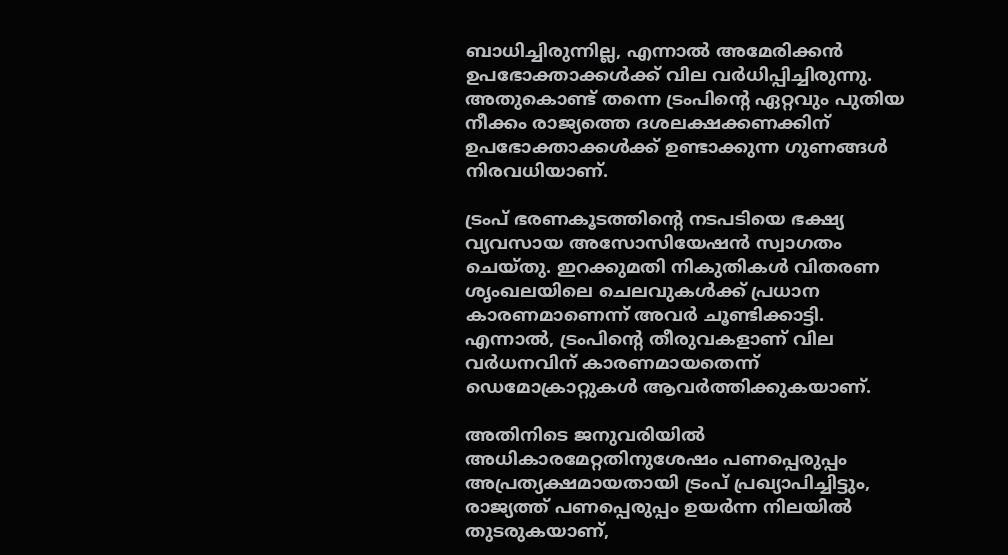ബാധിച്ചിരുന്നില്ല, എന്നാൽ അമേരിക്കൻ ഉപഭോക്താക്കൾക്ക് വില വർധിപ്പിച്ചിരുന്നു. അതുകൊണ്ട് തന്നെ ട്രംപിന്റെ ഏറ്റവും പുതിയ നീക്കം രാജ്യത്തെ ദശലക്ഷക്കണക്കിന് ഉപഭോക്താക്കൾക്ക് ഉണ്ടാക്കുന്ന ഗുണങ്ങൾ നിരവധിയാണ്.

ട്രംപ് ഭരണകൂടത്തിന്റെ നടപടിയെ ഭക്ഷ്യ വ്യവസായ അസോസിയേഷൻ സ്വാഗതം ചെയ്‌തു. ഇറക്കുമതി നികുതികൾ വിതരണ ശൃംഖലയിലെ ചെലവുകൾക്ക് പ്രധാന കാരണമാണെന്ന് അവർ ചൂണ്ടിക്കാട്ടി. എന്നാൽ, ട്രംപിന്റെ തീരുവകളാണ് വില വർധനവിന് കാരണമായതെന്ന് ഡെമോക്രാറ്റുകൾ ആവർത്തിക്കുകയാണ്.

അതിനിടെ ജനുവരിയിൽ അധികാരമേറ്റതിനുശേഷം പണപ്പെരുപ്പം അപ്രത്യക്ഷമായതായി ട്രംപ് പ്രഖ്യാപിച്ചിട്ടും, രാജ്യത്ത് പണപ്പെരുപ്പം ഉയർന്ന നിലയിൽ തുടരുകയാണ്,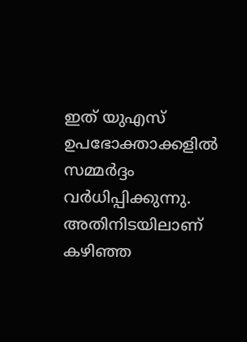ഇത് യുഎസ് ഉപഭോക്താക്കളിൽ സമ്മർദ്ദം വർധിപ്പിക്കുന്നു. അതിനിടയിലാണ് കഴിഞ്ഞ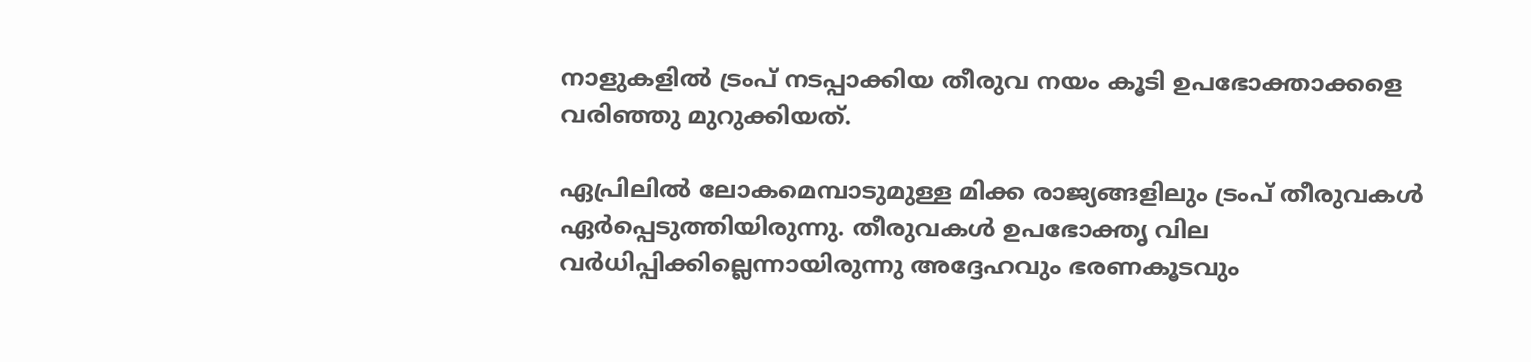നാളുകളിൽ ട്രംപ് നടപ്പാക്കിയ തീരുവ നയം കൂടി ഉപഭോക്താക്കളെ വരിഞ്ഞു മുറുക്കിയത്.

ഏപ്രിലിൽ ലോകമെമ്പാടുമുള്ള മിക്ക രാജ്യങ്ങളിലും ട്രംപ് തീരുവകൾ ഏർപ്പെടുത്തിയിരുന്നു. തീരുവകൾ ഉപഭോക്തൃ വില വർധിപ്പിക്കില്ലെന്നായിരുന്നു അദ്ദേഹവും ഭരണകൂടവും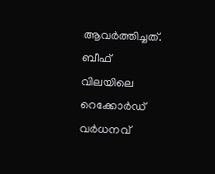ആവർത്തിച്ചത്. ബീഫ് വിലയിലെ റെക്കോർഡ് വർധനവ്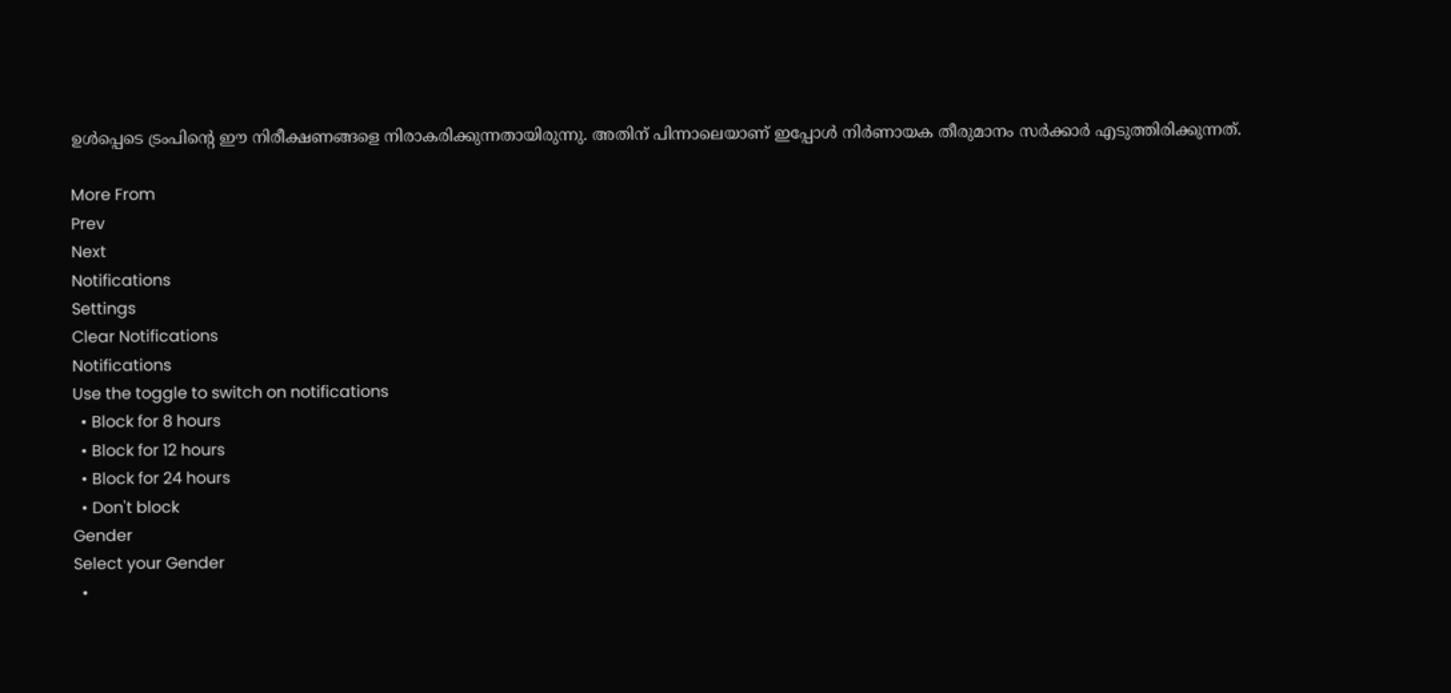ഉൾപ്പെടെ ട്രംപിന്റെ ഈ നിരീക്ഷണങ്ങളെ നിരാകരിക്കുന്നതായിരുന്നു. അതിന് പിന്നാലെയാണ് ഇപ്പോൾ നിർണായക തീരുമാനം സർക്കാർ എടുത്തിരിക്കുന്നത്.

More From
Prev
Next
Notifications
Settings
Clear Notifications
Notifications
Use the toggle to switch on notifications
  • Block for 8 hours
  • Block for 12 hours
  • Block for 24 hours
  • Don't block
Gender
Select your Gender
  •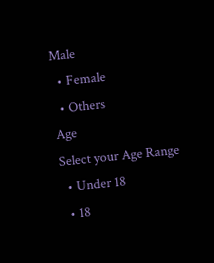Male
  • Female
  • Others
Age
Select your Age Range
  • Under 18
  • 18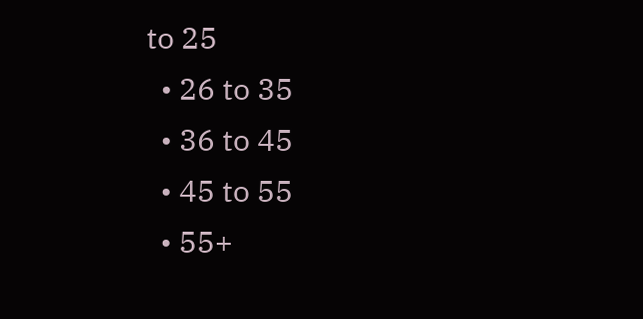to 25
  • 26 to 35
  • 36 to 45
  • 45 to 55
  • 55+